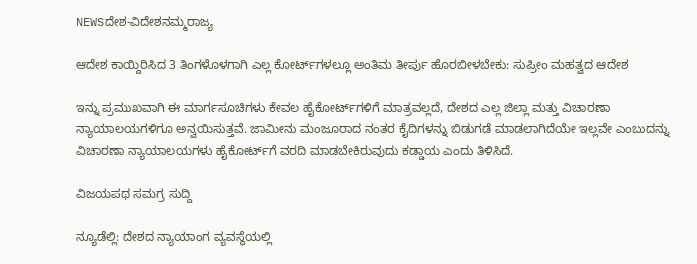NEWSದೇಶ-ವಿದೇಶನಮ್ಮರಾಜ್ಯ

ಆದೇಶ ಕಾಯ್ದಿರಿಸಿದ 3 ತಿಂಗಳೊಳಗಾಗಿ ಎಲ್ಲ ಕೋರ್ಟ್‌ಗಳಲ್ಲೂ ಅಂತಿಮ ತೀರ್ಪು ಹೊರಬೀಳಬೇಕು: ಸುಪ್ರೀಂ ಮಹತ್ವದ ಆದೇಶ

ಇನ್ನು ಪ್ರಮುಖವಾಗಿ ಈ ಮಾರ್ಗಸೂಚಿಗಳು ಕೇವಲ ಹೈಕೋರ್ಟ್‌ಗಳಿಗೆ ಮಾತ್ರವಲ್ಲದೆ, ದೇಶದ ಎಲ್ಲ ಜಿಲ್ಲಾ ಮತ್ತು ವಿಚಾರಣಾ ನ್ಯಾಯಾಲಯಗಳಿಗೂ ಅನ್ವಯಿಸುತ್ತವೆ. ಜಾಮೀನು ಮಂಜೂರಾದ ನಂತರ ಕೈದಿಗಳನ್ನು ಬಿಡುಗಡೆ ಮಾಡಲಾಗಿದೆಯೇ ಇಲ್ಲವೇ ಎಂಬುದನ್ನು ವಿಚಾರಣಾ ನ್ಯಾಯಾಲಯಗಳು ಹೈಕೋರ್ಟ್‌ಗೆ ವರದಿ ಮಾಡಬೇಕಿರುವುದು ಕಡ್ಡಾಯ ಎಂದು ತಿಳಿಸಿದೆ.

ವಿಜಯಪಥ ಸಮಗ್ರ ಸುದ್ದಿ

ನ್ಯೂಡೆಲ್ಲಿ: ದೇಶದ ನ್ಯಾಯಾಂಗ ವ್ಯವಸ್ಥೆಯಲ್ಲಿ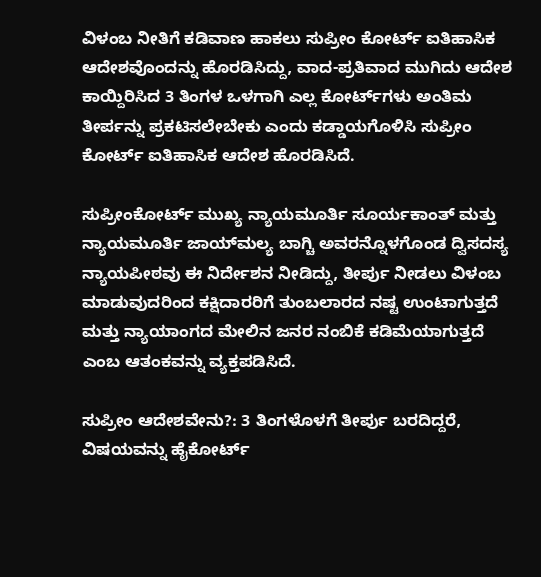ವಿಳಂಬ ನೀತಿಗೆ ಕಡಿವಾಣ ಹಾಕಲು ಸುಪ್ರೀಂ ಕೋರ್ಟ್ ಐತಿಹಾಸಿಕ ಆದೇಶವೊಂದನ್ನು ಹೊರಡಿಸಿದ್ದು, ವಾದ-ಪ್ರತಿವಾದ ಮುಗಿದು ಆದೇಶ ಕಾಯ್ದಿರಿಸಿದ 3 ತಿಂಗಳ ಒಳಗಾಗಿ ಎಲ್ಲ ಕೋರ್ಟ್‌ಗಳು ಅಂತಿಮ ತೀರ್ಪನ್ನು ಪ್ರಕಟಿಸಲೇಬೇಕು ಎಂದು ಕಡ್ಡಾಯಗೊಳಿಸಿ ಸುಪ್ರೀಂ ಕೋರ್ಟ್ ಐತಿಹಾಸಿಕ ಆದೇಶ ಹೊರಡಿಸಿದೆ.

ಸುಪ್ರೀಂಕೋರ್ಟ್‌ ಮುಖ್ಯ ನ್ಯಾಯಮೂರ್ತಿ ಸೂರ್ಯಕಾಂತ್ ಮತ್ತು ನ್ಯಾಯಮೂರ್ತಿ ಜಾಯ್‌ಮಲ್ಯ ಬಾಗ್ಚಿ ಅವರನ್ನೊಳಗೊಂಡ ದ್ವಿಸದಸ್ಯ ನ್ಯಾಯಪೀಠವು ಈ ನಿರ್ದೇಶನ ನೀಡಿದ್ದು, ತೀರ್ಪು ನೀಡಲು ವಿಳಂಬ ಮಾಡುವುದರಿಂದ ಕಕ್ಷಿದಾರರಿಗೆ ತುಂಬಲಾರದ ನಷ್ಟ ಉಂಟಾಗುತ್ತದೆ ಮತ್ತು ನ್ಯಾಯಾಂಗದ ಮೇಲಿನ ಜನರ ನಂಬಿಕೆ ಕಡಿಮೆಯಾಗುತ್ತದೆ ಎಂಬ ಆತಂಕವನ್ನು ವ್ಯಕ್ತಪಡಿಸಿದೆ.

ಸುಪ್ರೀಂ ಆದೇಶವೇನು?: 3 ತಿಂಗಳೊಳಗೆ ತೀರ್ಪು ಬರದಿದ್ದರೆ, ವಿಷಯವನ್ನು ಹೈಕೋರ್ಟ್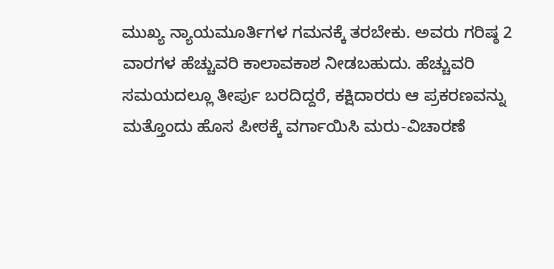ಮುಖ್ಯ ನ್ಯಾಯಮೂರ್ತಿಗಳ ಗಮನಕ್ಕೆ ತರಬೇಕು. ಅವರು ಗರಿಷ್ಠ 2 ವಾರಗಳ ಹೆಚ್ಚುವರಿ ಕಾಲಾವಕಾಶ ನೀಡಬಹುದು. ಹೆಚ್ಚುವರಿ ಸಮಯದಲ್ಲೂ ತೀರ್ಪು ಬರದಿದ್ದರೆ, ಕಕ್ಷಿದಾರರು ಆ ಪ್ರಕರಣವನ್ನು ಮತ್ತೊಂದು ಹೊಸ ಪೀಠಕ್ಕೆ ವರ್ಗಾಯಿಸಿ ಮರು-ವಿಚಾರಣೆ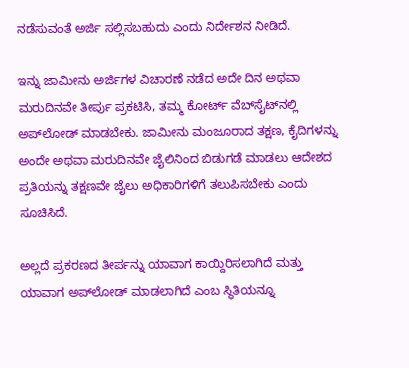ನಡೆಸುವಂತೆ ಅರ್ಜಿ ಸಲ್ಲಿಸಬಹುದು ಎಂದು ನಿರ್ದೇಶನ ನೀಡಿದೆ.

ಇನ್ನು ಜಾಮೀನು ಅರ್ಜಿಗಳ ವಿಚಾರಣೆ ನಡೆದ ಅದೇ ದಿನ ಅಥವಾ ಮರುದಿನವೇ ತೀರ್ಪು ಪ್ರಕಟಿಸಿ, ತಮ್ಮ ಕೋರ್ಟ್‌ ವೆಬ್‌ಸೈಟ್‌ನಲ್ಲಿ ಅಪ್‌ಲೋಡ್ ಮಾಡಬೇಕು. ಜಾಮೀನು ಮಂಜೂರಾದ ತಕ್ಷಣ, ಕೈದಿಗಳನ್ನು ಅಂದೇ ಅಥವಾ ಮರುದಿನವೇ ಜೈಲಿನಿಂದ ಬಿಡುಗಡೆ ಮಾಡಲು ಆದೇಶದ ಪ್ರತಿಯನ್ನು ತಕ್ಷಣವೇ ಜೈಲು ಅಧಿಕಾರಿಗಳಿಗೆ ತಲುಪಿಸಬೇಕು ಎಂದು ಸೂಚಿಸಿದೆ.

ಅಲ್ಲದೆ ಪ್ರಕರಣದ ತೀರ್ಪನ್ನು ಯಾವಾಗ ಕಾಯ್ದಿರಿಸಲಾಗಿದೆ ಮತ್ತು ಯಾವಾಗ ಅಪ್‌ಲೋಡ್ ಮಾಡಲಾಗಿದೆ ಎಂಬ ಸ್ಥಿತಿಯನ್ನೂ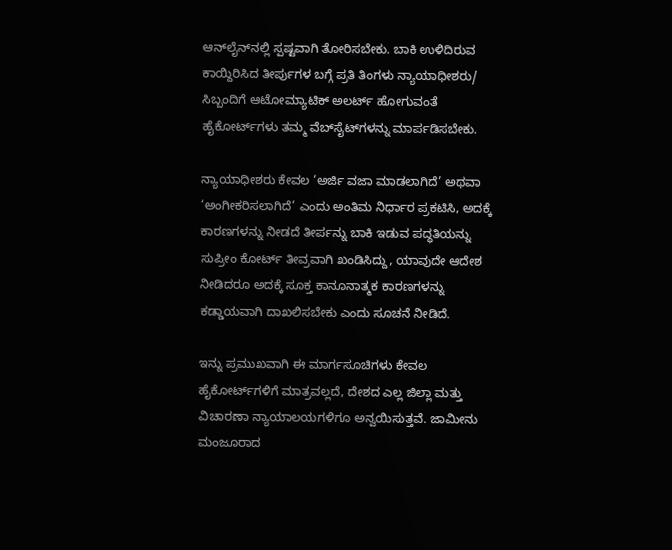ಆನ್‌ಲೈನ್‌ನಲ್ಲಿ ಸ್ಪಷ್ಟವಾಗಿ ತೋರಿಸಬೇಕು. ಬಾಕಿ ಉಳಿದಿರುವ ಕಾಯ್ದಿರಿಸಿದ ತೀರ್ಪುಗಳ ಬಗ್ಗೆ ಪ್ರತಿ ತಿಂಗಳು ನ್ಯಾಯಾಧೀಶರು/ ಸಿಬ್ಬಂದಿಗೆ ಆಟೋಮ್ಯಾಟಿಕ್ ಅಲರ್ಟ್ ಹೋಗುವಂತೆ ಹೈಕೋರ್ಟ್‌ಗಳು ತಮ್ಮ ವೆಬ್‌ಸೈಟ್‌ಗಳನ್ನು ಮಾರ್ಪಡಿಸಬೇಕು.

ನ್ಯಾಯಾಧೀಶರು ಕೇವಲ ‘ಅರ್ಜಿ ವಜಾ ಮಾಡಲಾಗಿದೆ’ ಅಥವಾ ‘ಅಂಗೀಕರಿಸಲಾಗಿದೆ’ ಎಂದು ಅಂತಿಮ ನಿರ್ಧಾರ ಪ್ರಕಟಿಸಿ, ಅದಕ್ಕೆ ಕಾರಣಗಳನ್ನು ನೀಡದೆ ತೀರ್ಪನ್ನು ಬಾಕಿ ಇಡುವ ಪದ್ಧತಿಯನ್ನು ಸುಪ್ರೀಂ ಕೋರ್ಟ್ ತೀವ್ರವಾಗಿ ಖಂಡಿಸಿದ್ದು, ಯಾವುದೇ ಆದೇಶ ನೀಡಿದರೂ ಅದಕ್ಕೆ ಸೂಕ್ತ ಕಾನೂನಾತ್ಮಕ ಕಾರಣಗಳನ್ನು ಕಡ್ಡಾಯವಾಗಿ ದಾಖಲಿಸಬೇಕು ಎಂದು ಸೂಚನೆ ನೀಡಿದೆ.

ಇನ್ನು ಪ್ರಮುಖವಾಗಿ ಈ ಮಾರ್ಗಸೂಚಿಗಳು ಕೇವಲ ಹೈಕೋರ್ಟ್‌ಗಳಿಗೆ ಮಾತ್ರವಲ್ಲದೆ, ದೇಶದ ಎಲ್ಲ ಜಿಲ್ಲಾ ಮತ್ತು ವಿಚಾರಣಾ ನ್ಯಾಯಾಲಯಗಳಿಗೂ ಅನ್ವಯಿಸುತ್ತವೆ. ಜಾಮೀನು ಮಂಜೂರಾದ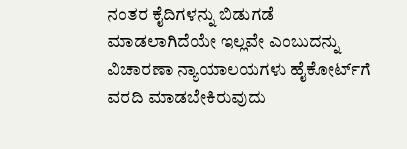ನಂತರ ಕೈದಿಗಳನ್ನು ಬಿಡುಗಡೆ ಮಾಡಲಾಗಿದೆಯೇ ಇಲ್ಲವೇ ಎಂಬುದನ್ನು ವಿಚಾರಣಾ ನ್ಯಾಯಾಲಯಗಳು ಹೈಕೋರ್ಟ್‌ಗೆ ವರದಿ ಮಾಡಬೇಕಿರುವುದು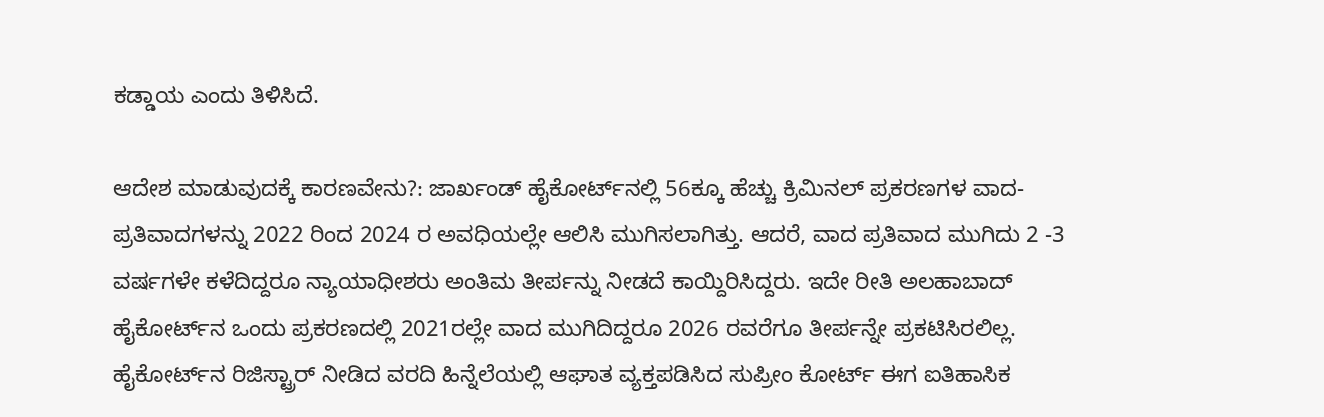ಕಡ್ಡಾಯ ಎಂದು ತಿಳಿಸಿದೆ.

ಆದೇಶ ಮಾಡುವುದಕ್ಕೆ ಕಾರಣವೇನು?: ಜಾರ್ಖಂಡ್ ಹೈಕೋರ್ಟ್‌ನಲ್ಲಿ 56ಕ್ಕೂ ಹೆಚ್ಚು ಕ್ರಿಮಿನಲ್ ಪ್ರಕರಣಗಳ ವಾದ-ಪ್ರತಿವಾದಗಳನ್ನು 2022 ರಿಂದ 2024 ರ ಅವಧಿಯಲ್ಲೇ ಆಲಿಸಿ ಮುಗಿಸಲಾಗಿತ್ತು. ಆದರೆ, ವಾದ ಪ್ರತಿವಾದ ಮುಗಿದು 2 -3 ವರ್ಷಗಳೇ ಕಳೆದಿದ್ದರೂ ನ್ಯಾಯಾಧೀಶರು ಅಂತಿಮ ತೀರ್ಪನ್ನು ನೀಡದೆ ಕಾಯ್ದಿರಿಸಿದ್ದರು. ಇದೇ ರೀತಿ ಅಲಹಾಬಾದ್ ಹೈಕೋರ್ಟ್‌ನ ಒಂದು ಪ್ರಕರಣದಲ್ಲಿ 2021ರಲ್ಲೇ ವಾದ ಮುಗಿದಿದ್ದರೂ 2026 ರವರೆಗೂ ತೀರ್ಪನ್ನೇ ಪ್ರಕಟಿಸಿರಲಿಲ್ಲ. ಹೈಕೋರ್ಟ್‌ನ ರಿಜಿಸ್ಟ್ರಾರ್ ನೀಡಿದ ವರದಿ ಹಿನ್ನೆಲೆಯಲ್ಲಿ ಆಘಾತ ವ್ಯಕ್ತಪಡಿಸಿದ ಸುಪ್ರೀಂ ಕೋರ್ಟ್‌ ಈಗ ಐತಿಹಾಸಿಕ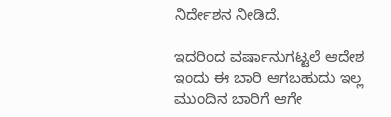ನಿರ್ದೇಶನ ನೀಡಿದೆ.

ಇದರಿಂದ ವರ್ಷಾನುಗಟ್ಟಲೆ ಆದೇಶ ಇಂದು ಈ ಬಾರಿ ಆಗಬಹುದು ಇಲ್ಲ ಮುಂದಿನ ಬಾರಿಗೆ ಆಗೇ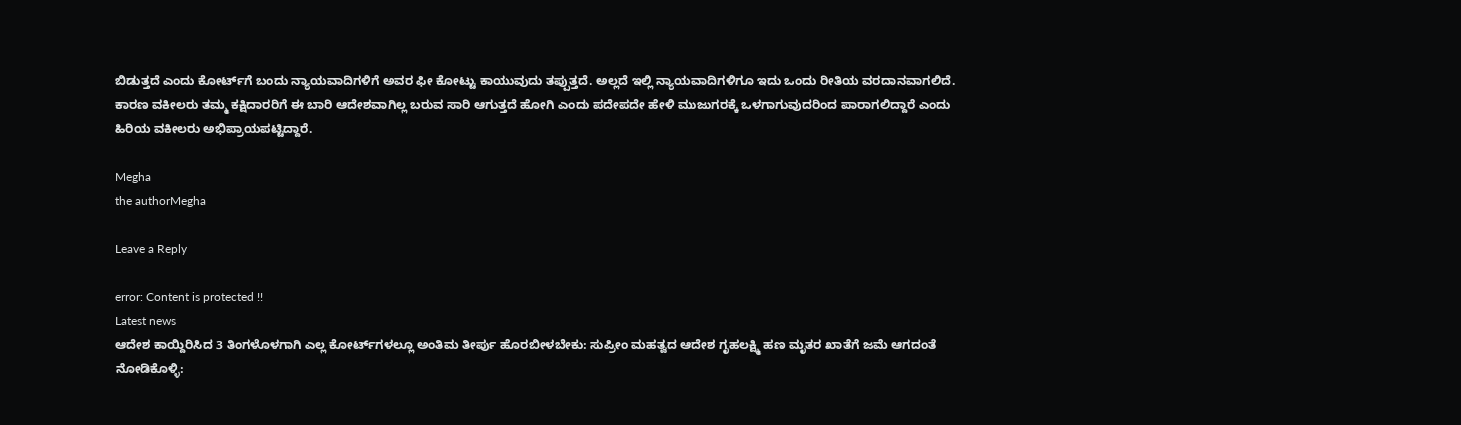ಬಿಡುತ್ತದೆ ಎಂದು ಕೋರ್ಟ್‌ಗೆ ಬಂದು ನ್ಯಾಯವಾದಿಗಳಿಗೆ ಅವರ ಫೀ ಕೋಟ್ಟು ಕಾಯುವುದು ತಪ್ಪುತ್ತದೆ. ಅಲ್ಲದೆ ಇಲ್ಲಿ ನ್ಯಾಯವಾದಿಗಳಿಗೂ ಇದು ಒಂದು ರೀತಿಯ ವರದಾನವಾಗಲಿದೆ. ಕಾರಣ ವಕೀಲರು ತಮ್ಮ ಕಕ್ಷಿದಾರರಿಗೆ ಈ ಬಾರಿ ಆದೇಶವಾಗಿಲ್ಲ ಬರುವ ಸಾರಿ ಆಗುತ್ತದೆ ಹೋಗಿ ಎಂದು ಪದೇಪದೇ ಹೇಳಿ ಮುಜುಗರಕ್ಕೆ ಒಳಗಾಗುವುದರಿಂದ ಪಾರಾಗಲಿದ್ದಾರೆ ಎಂದು ಹಿರಿಯ ವಕೀಲರು ಅಭಿಪ್ರಾಯಪಟ್ಟಿದ್ದಾರೆ.

Megha
the authorMegha

Leave a Reply

error: Content is protected !!
Latest news
ಆದೇಶ ಕಾಯ್ದಿರಿಸಿದ 3 ತಿಂಗಳೊಳಗಾಗಿ ಎಲ್ಲ ಕೋರ್ಟ್‌ಗಳಲ್ಲೂ ಅಂತಿಮ ತೀರ್ಪು ಹೊರಬೀಳಬೇಕು: ಸುಪ್ರೀಂ ಮಹತ್ವದ ಆದೇಶ ಗೃಹಲಕ್ಷ್ಮಿ ಹಣ ಮೃತರ ಖಾತೆಗೆ ಜಮೆ ಆಗದಂತೆ ನೋಡಿಕೊಳ್ಳಿ: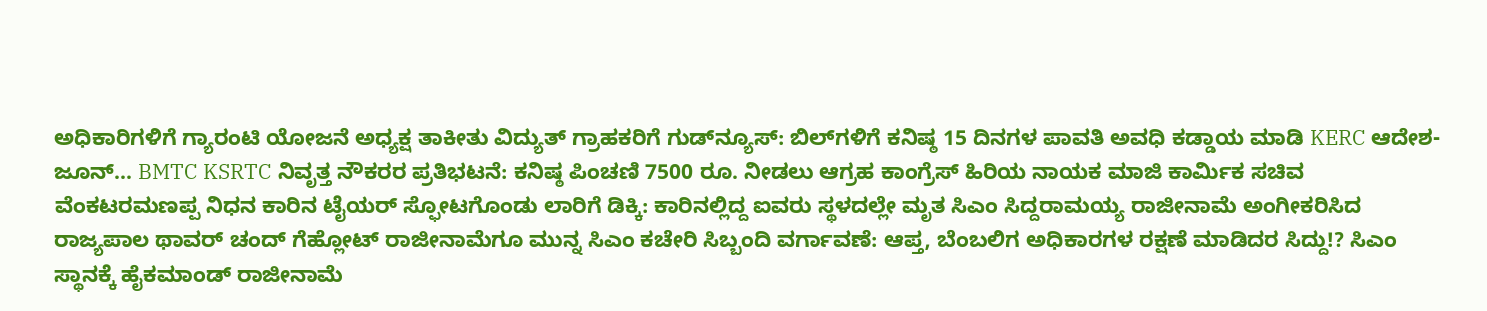ಅಧಿಕಾರಿಗಳಿಗೆ ಗ್ಯಾರಂಟಿ ಯೋಜನೆ ಅಧ್ಯಕ್ಷ ತಾಕೀತು ವಿದ್ಯುತ್ ಗ್ರಾಹಕರಿಗೆ ಗುಡ್‌ನ್ಯೂಸ್‌: ಬಿಲ್‌ಗಳಿಗೆ ಕನಿಷ್ಠ 15 ದಿನಗಳ ಪಾವತಿ ಅವಧಿ ಕಡ್ಡಾಯ ಮಾಡಿ KERC ಆದೇಶ- ಜೂನ್‌... BMTC KSRTC ನಿವೃತ್ತ ನೌಕರರ ಪ್ರತಿಭಟನೆ: ಕನಿಷ್ಠ ಪಿಂಚಣಿ 7500 ರೂ. ನೀಡಲು ಆಗ್ರಹ ಕಾಂಗ್ರೆಸ್ ಹಿರಿಯ ನಾಯಕ ಮಾಜಿ ಕಾರ್ಮಿಕ ಸಚಿವ ವೆಂಕಟರಮಣಪ್ಪ ನಿಧನ ಕಾರಿನ ಟೈಯರ್ ಸ್ಫೋಟಗೊಂಡು ಲಾರಿಗೆ ಡಿಕ್ಕಿ: ಕಾರಿನಲ್ಲಿದ್ದ ಐವರು ಸ್ಥಳದಲ್ಲೇ‌ ಮೃತ ಸಿಎಂ ಸಿದ್ದರಾಮಯ್ಯ ರಾಜೀನಾಮೆ ಅಂಗೀಕರಿಸಿದ ರಾಜ್ಯಪಾಲ ಥಾವರ್‌ ಚಂದ್‌ ಗೆಹ್ಲೋಟ್‌ ರಾಜೀನಾಮೆಗೂ ಮುನ್ನ ಸಿಎಂ ಕಚೇರಿ ಸಿಬ್ಬಂದಿ ವರ್ಗಾವಣೆ: ಆಪ್ತ, ಬೆಂಬಲಿಗ ಅಧಿಕಾರಗಳ ರಕ್ಷಣೆ ಮಾಡಿದರ ಸಿದ್ದು!? ಸಿಎಂ ಸ್ಥಾನಕ್ಕೆ ಹೈಕಮಾಂಡ್‌ ರಾಜೀನಾಮೆ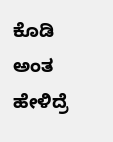ಕೊಡಿ ಅಂತ ಹೇಳಿದ್ರೆ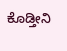ಕೊಡ್ತೀನಿ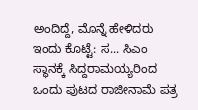ಅಂದಿದ್ದೆ, ಮೊನ್ನೆ ಹೇಳಿದರು ಇಂದು ಕೊಟ್ಟೆ: ಸ... ಸಿಎಂ ಸ್ಥಾನಕ್ಕೆ ಸಿದ್ದರಾಮಯ್ಯರಿಂದ ಒಂದು ಪುಟದ ರಾಜೀನಾಮೆ ಪತ್ರ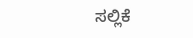ಸಲ್ಲಿಕೆ